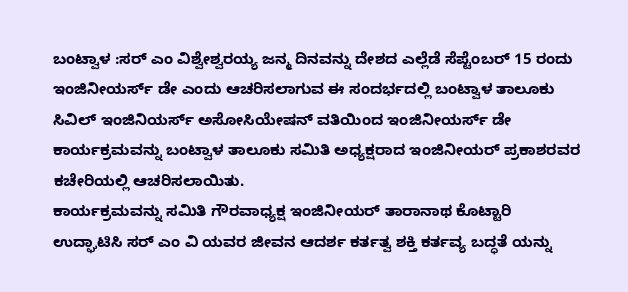ಬಂಟ್ವಾಳ :ಸರ್ ಎಂ ವಿಶ್ವೇಶ್ವರಯ್ಯ ಜನ್ಮ ದಿನವನ್ನು ದೇಶದ ಎಲ್ಲೆಡೆ ಸೆಪ್ಟೆಂಬರ್ 15 ರಂದು ಇಂಜಿನೀಯರ್ಸ್ ಡೇ ಎಂದು ಆಚರಿಸಲಾಗುವ ಈ ಸಂದರ್ಭದಲ್ಲಿ ಬಂಟ್ವಾಳ ತಾಲೂಕು ಸಿವಿಲ್ ಇಂಜಿನಿಯರ್ಸ್ ಅಸೋಸಿಯೇಷನ್ ವತಿಯಿಂದ ಇಂಜಿನೀಯರ್ಸ್ ಡೇ ಕಾರ್ಯಕ್ರಮವನ್ನು ಬಂಟ್ವಾಳ ತಾಲೂಕು ಸಮಿತಿ ಅಧ್ಯಕ್ಷರಾದ ಇಂಜಿನೀಯರ್ ಪ್ರಕಾಶರವರ ಕಚೇರಿಯಲ್ಲಿ ಆಚರಿಸಲಾಯಿತು.
ಕಾರ್ಯಕ್ರಮವನ್ನು ಸಮಿತಿ ಗೌರವಾಧ್ಯಕ್ಷ ಇಂಜಿನೀಯರ್ ತಾರಾನಾಥ ಕೊಟ್ಟಾರಿ ಉದ್ಘಾಟಿಸಿ ಸರ್ ಎಂ ವಿ ಯವರ ಜೀವನ ಆದರ್ಶ ಕರ್ತತ್ವ ಶಕ್ತಿ ಕರ್ತವ್ಯ ಬದ್ಧತೆ ಯನ್ನು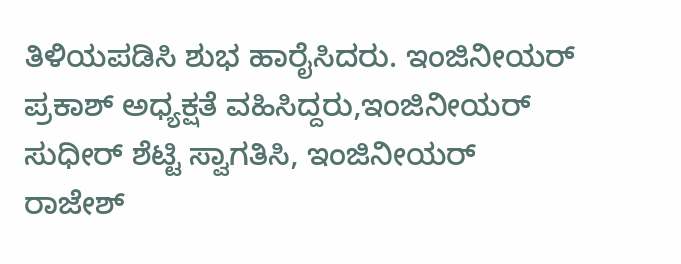ತಿಳಿಯಪಡಿಸಿ ಶುಭ ಹಾರೈಸಿದರು. ಇಂಜಿನೀಯರ್ ಪ್ರಕಾಶ್ ಅಧ್ಯಕ್ಷತೆ ವಹಿಸಿದ್ದರು,ಇಂಜಿನೀಯರ್ ಸುಧೀರ್ ಶೆಟ್ಟಿ ಸ್ವಾಗತಿಸಿ, ಇಂಜಿನೀಯರ್ ರಾಜೇಶ್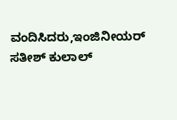ವಂದಿಸಿದರು,ಇಂಜಿನೀಯರ್ ಸತೀಶ್ ಕುಲಾಲ್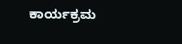ಕಾರ್ಯಕ್ರಮ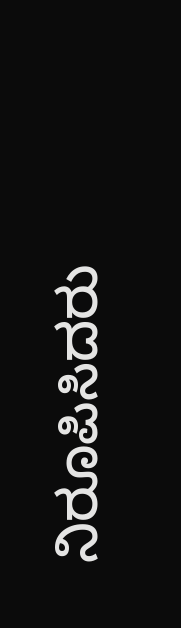ನಿರೂಪಿಸಿದರು